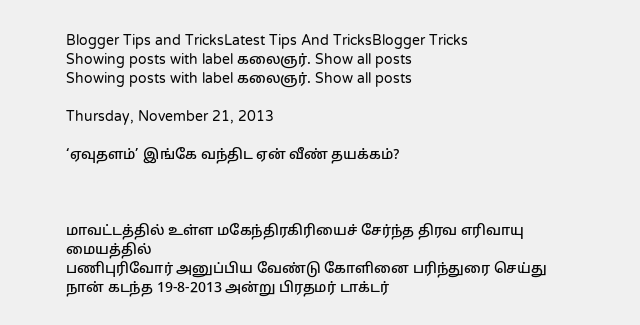Blogger Tips and TricksLatest Tips And TricksBlogger Tricks
Showing posts with label கலைஞர். Show all posts
Showing posts with label கலைஞர். Show all posts

Thursday, November 21, 2013

‘ஏவுதளம்’ இங்கே வந்திட ஏன் வீண் தயக்கம்?



மாவட்டத்தில் உள்ள மகேந்திரகிரியைச் சேர்ந்த திரவ எரிவாயு மையத்தில்
பணிபுரிவோர் அனுப்பிய வேண்டு கோளினை பரிந்துரை செய்து நான் கடந்த 19-8-2013 அன்று பிரதமர் டாக்டர்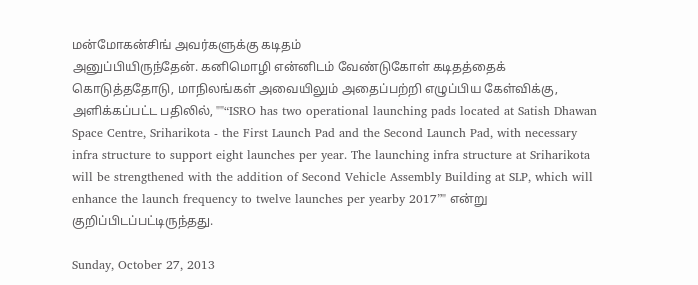மன்மோகன்சிங் அவர்களுக்கு கடிதம்
அனுப்பியிருந்தேன். கனிமொழி என்னிடம் வேண்டுகோள் கடிதத்தைக் கொடுத்ததோடு, மாநிலங்கள் அவையிலும் அதைப்பற்றி எழுப்பிய கேள்விக்கு,
அளிக்கப்பட்ட பதிலில், ""“ISRO has two operational launching pads located at Satish Dhawan Space Centre, Sriharikota - the First Launch Pad and the Second Launch Pad, with necessary infra structure to support eight launches per year. The launching infra structure at Sriharikota will be strengthened with the addition of Second Vehicle Assembly Building at SLP, which will enhance the launch frequency to twelve launches per yearby 2017”" என்று குறிப்பிடப்பட்டிருந்தது.

Sunday, October 27, 2013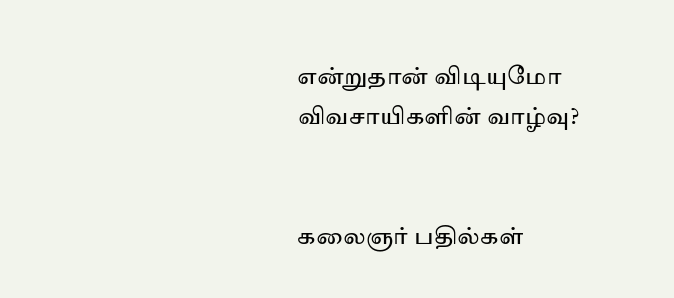என்றுதான் விடியுமோ விவசாயிகளின் வாழ்வு?


கலைஞர் பதில்கள்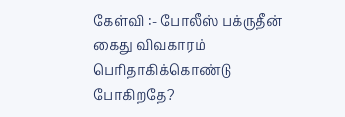கேள்வி :- போலீஸ் பக்ருதீன் கைது விவகாரம் பெரிதாகிக்கொண்டு போகிறதே?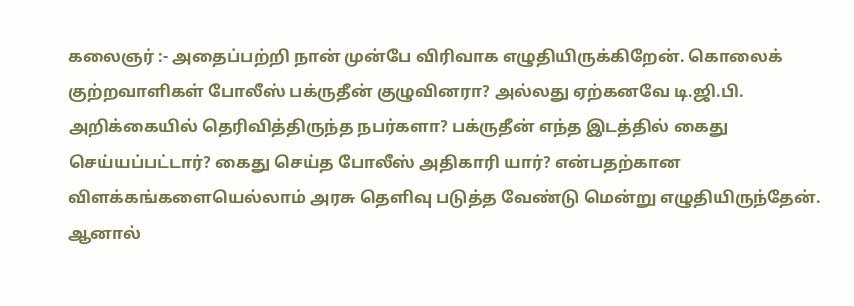கலைஞர் :- அதைப்பற்றி நான் முன்பே விரிவாக எழுதியிருக்கிறேன். கொலைக் குற்றவாளிகள் போலீஸ் பக்ருதீன் குழுவினரா? அல்லது ஏற்கனவே டி.ஜி.பி. அறிக்கையில் தெரிவித்திருந்த நபர்களா? பக்ருதீன் எந்த இடத்தில் கைது செய்யப்பட்டார்? கைது செய்த போலீஸ் அதிகாரி யார்? என்பதற்கான விளக்கங்களையெல்லாம் அரசு தெளிவு படுத்த வேண்டு மென்று எழுதியிருந்தேன். ஆனால்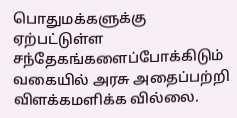பொதுமக்களுக்கு ஏற்பட்டுள்ள சந்தேகங்களைப்போக்கிடும் வகையில் அரசு அதைப்பற்றி விளக்கமளிக்க வில்லை.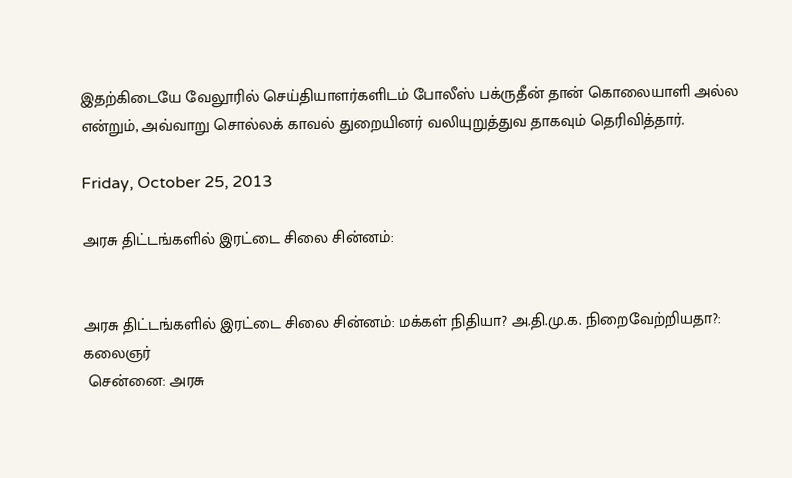இதற்கிடையே வேலூரில் செய்தியாளர்களிடம் போலீஸ் பக்ருதீன் தான் கொலையாளி அல்ல என்றும், அவ்வாறு சொல்லக் காவல் துறையினர் வலியுறுத்துவ தாகவும் தெரிவித்தார்.

Friday, October 25, 2013

அரசு திட்டங்களில் இரட்டை சிலை சின்னம்:


அரசு திட்டங்களில் இரட்டை சிலை சின்னம்: மக்கள் நிதியா? அ.தி.மு.க. நிறைவேற்றியதா?: கலைஞர்
 சென்னை: அரசு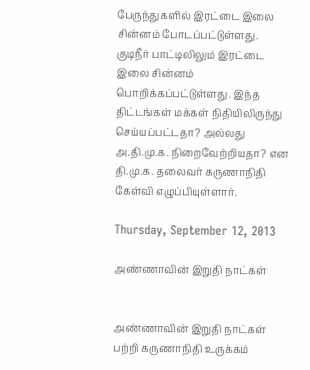பேருந்துகளில் இரட்டை இலை சின்னம் போடப்பட்டுள்ளது. குடிநீர் பாட்டிலிலும் இரட்டை இலை சின்னம் பொறிக்கப்பட்டுள்ளது. இந்த திட்டங்கள் மக்கள் நிதியிலிருந்து செய்யப்பட்டதா? அல்லது அ.தி.மு.க. நிறைவேற்றியதா? என தி.மு.க. தலைவர் கருணாநிதி கேள்வி எழுப்பியுள்ளார்.

Thursday, September 12, 2013

அண்ணாவின் இறுதி நாட்கள்


அண்ணாவின் இறுதி நாட்கள் பற்றி கருணாநிதி உருக்கம்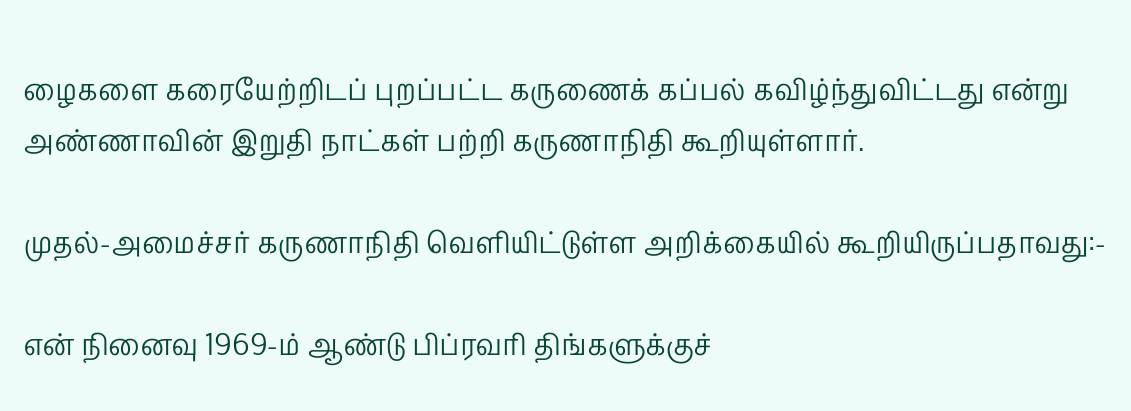ழைகளை கரையேற்றிடப் புறப்பட்ட கருணைக் கப்பல் கவிழ்ந்துவிட்டது என்று அண்ணாவின் இறுதி நாட்கள் பற்றி கருணாநிதி கூறியுள்ளார்.

முதல்-அமைச்சர் கருணாநிதி வெளியிட்டுள்ள அறிக்கையில் கூறியிருப்பதாவது:-

என் நினைவு 1969-ம் ஆண்டு பிப்ரவரி திங்களுக்குச்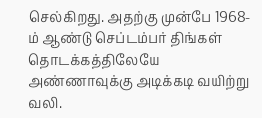செல்கிறது. அதற்கு முன்பே 1968-ம் ஆண்டு செப்டம்பர் திங்கள் தொடக்கத்திலேயே அண்ணாவுக்கு அடிக்கடி வயிற்று வலி.